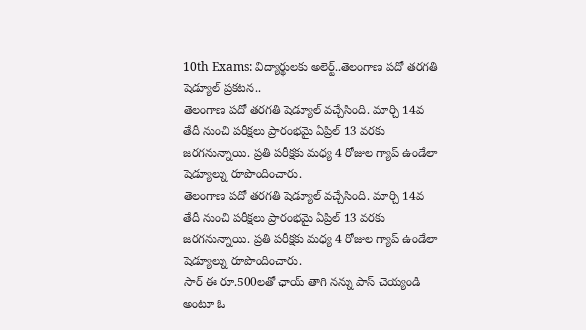10th Exams: విద్యార్థులకు అలెర్ట్..తెలంగాణ పదో తరగతి షెడ్యూల్ ప్రకటన..
తెలంగాణ పదో తరగతి షెడ్యూల్ వచ్చేసింది. మార్చి 14వ తేదీ నుంచి పరీక్షలు ప్రారంభమై ఏప్రిల్ 13 వరకు జరగనున్నాయి. ప్రతి పరీక్షకు మధ్య 4 రోజుల గ్యాప్ ఉండేలా షెడ్యూల్ను రూపొందించారు.
తెలంగాణ పదో తరగతి షెడ్యూల్ వచ్చేసింది. మార్చి 14వ తేదీ నుంచి పరీక్షలు ప్రారంభమై ఏప్రిల్ 13 వరకు జరగనున్నాయి. ప్రతి పరీక్షకు మధ్య 4 రోజుల గ్యాప్ ఉండేలా షెడ్యూల్ను రూపొందించారు.
సార్ ఈ రూ.500లతో ఛాయ్ తాగి నన్ను పాస్ చెయ్యండి అంటూ ఓ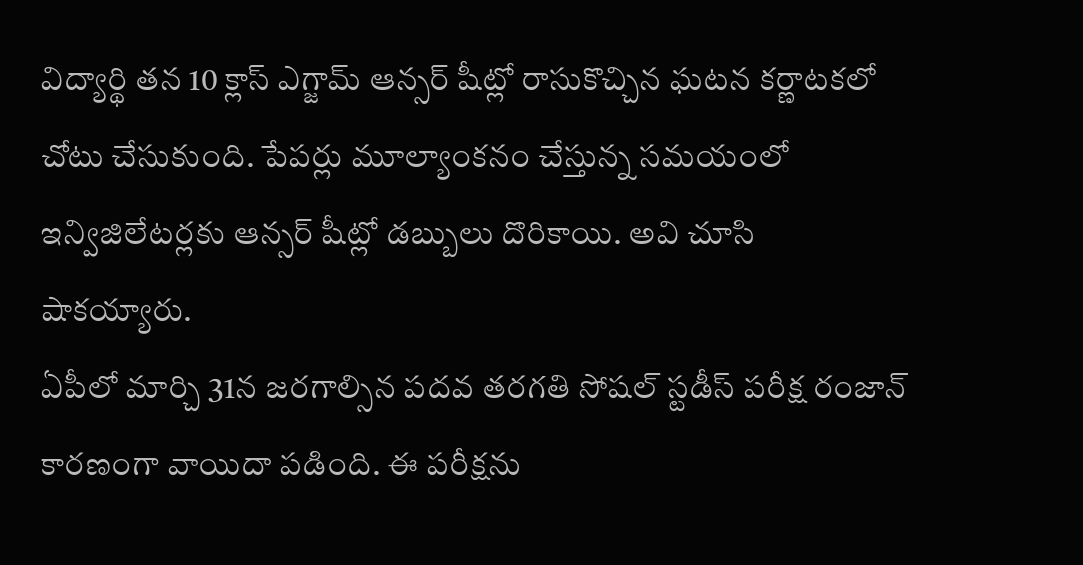విద్యార్థి తన 10 క్లాస్ ఎగ్జామ్ ఆన్సర్ షీట్లో రాసుకొచ్చిన ఘటన కర్ణాటకలో చోటు చేసుకుంది. పేపర్లు మూల్యాంకనం చేస్తున్న సమయంలో ఇన్విజిలేటర్లకు ఆన్సర్ షీట్లో డబ్బులు దొరికాయి. అవి చూసి షాకయ్యారు.
ఏపీలో మార్చి 31న జరగాల్సిన పదవ తరగతి సోషల్ స్టడీస్ పరీక్ష రంజాన్ కారణంగా వాయిదా పడింది. ఈ పరీక్షను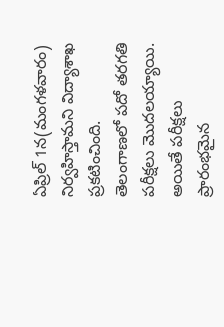ఏప్రిల్ 1న(మంగళవారం) నిర్వహిస్తామని విద్యాశాఖ ప్రకటించింది.
తెలంగాణలో పదో తరగతి పరీక్షలు మొదలయ్యాయి. అయితే పరీక్షలు ప్రారంభమైన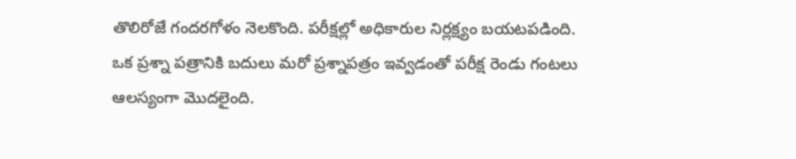తొలిరోజే గందరగోళం నెలకొంది. పరీక్షల్లో అధికారుల నిర్లక్ష్యం బయటపడింది. ఒక ప్రశ్నా పత్రానికి బదులు మరో ప్రశ్నాపత్రం ఇవ్వడంతో పరీక్ష రెండు గంటలు ఆలస్యంగా మొదలైంది.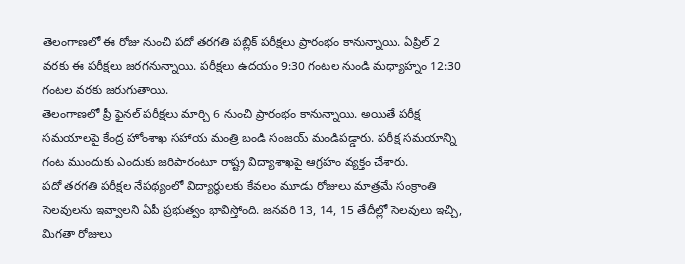తెలంగాణలో ఈ రోజు నుంచి పదో తరగతి పబ్లిక్ పరీక్షలు ప్రారంభం కానున్నాయి. ఏప్రిల్ 2 వరకు ఈ పరీక్షలు జరగనున్నాయి. పరీక్షలు ఉదయం 9:30 గంటల నుండి మధ్యాహ్నం 12:30 గంటల వరకు జరుగుతాయి.
తెలంగాణలో ప్రీ ఫైనల్ పరీక్షలు మార్చి 6 నుంచి ప్రారంభం కానున్నాయి. అయితే పరీక్ష సమయాలపై కేంద్ర హోంశాఖ సహాయ మంత్రి బండి సంజయ్ మండిపడ్డారు. పరీక్ష సమయాన్ని గంట ముందుకు ఎందుకు జరిపారంటూ రాష్ట్ర విద్యాశాఖపై ఆగ్రహం వ్యక్తం చేశారు.
పదో తరగతి పరీక్షల నేపథ్యంలో విద్యార్థులకు కేవలం మూడు రోజులు మాత్రమే సంక్రాంతి సెలవులను ఇవ్వాలని ఏపీ ప్రభుత్వం భావిస్తోంది. జనవరి 13, 14, 15 తేదీల్లో సెలవులు ఇచ్చి, మిగతా రోజులు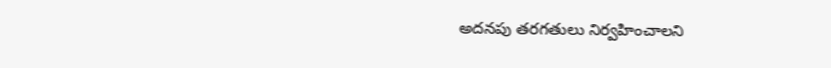అదనపు తరగతులు నిర్వహించాలని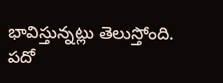భావిస్తున్నట్లు తెలుస్తోంది.
పదో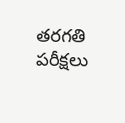తరగతి పరీక్షలు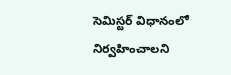సెమిస్టర్ విధానంలో నిర్వహించాలని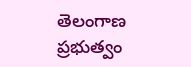తెలంగాణ ప్రభుత్వం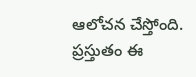ఆలోచన చేస్తోంది. ప్రస్తుతం ఈ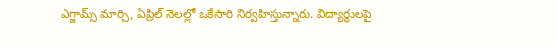ఎగ్జామ్స్ మార్చి, ఏప్రిల్ నెలల్లో ఒకేసారి నిర్వహిస్తున్నారు. విద్యార్థులపై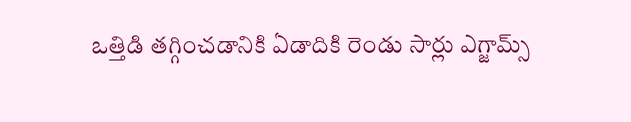ఒత్తిడి తగ్గించడానికి ఏడాదికి రెండు సార్లు ఎగ్జామ్స్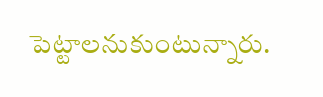పెట్టాలనుకుంటున్నారు.